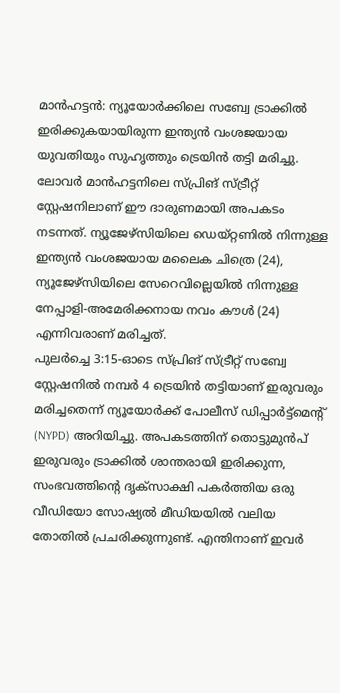മാൻഹട്ടൻ: ന്യൂയോർക്കിലെ സബ്വേ ട്രാക്കിൽ ഇരിക്കുകയായിരുന്ന ഇന്ത്യൻ വംശജയായ യുവതിയും സുഹൃത്തും ട്രെയിൻ തട്ടി മരിച്ചു. ലോവർ മാൻഹട്ടനിലെ സ്പ്രിങ് സ്ട്രീറ്റ് സ്റ്റേഷനിലാണ് ഈ ദാരുണമായി അപകടം നടന്നത്. ന്യൂജേഴ്സിയിലെ ഡെയ്റ്റണിൽ നിന്നുള്ള ഇന്ത്യൻ വംശജയായ മലൈക ചിത്രെ (24), ന്യൂജേഴ്സിയിലെ സേറെവില്ലെയിൽ നിന്നുള്ള നേപ്പാളി-അമേരിക്കനായ നവം കൗൾ (24) എന്നിവരാണ് മരിച്ചത്.
പുലർച്ചെ 3:15-ഓടെ സ്പ്രിങ് സ്ട്രീറ്റ് സബ്വേ സ്റ്റേഷനിൽ നമ്പർ 4 ട്രെയിൻ തട്ടിയാണ് ഇരുവരും മരിച്ചതെന്ന് ന്യൂയോർക്ക് പോലീസ് ഡിപ്പാർട്ട്മെന്റ് (NYPD) അറിയിച്ചു. അപകടത്തിന് തൊട്ടുമുൻപ് ഇരുവരും ട്രാക്കിൽ ശാന്തരായി ഇരിക്കുന്ന, സംഭവത്തിന്റെ ദൃക്സാക്ഷി പകർത്തിയ ഒരു വീഡിയോ സോഷ്യൽ മീഡിയയിൽ വലിയ തോതിൽ പ്രചരിക്കുന്നുണ്ട്. എന്തിനാണ് ഇവർ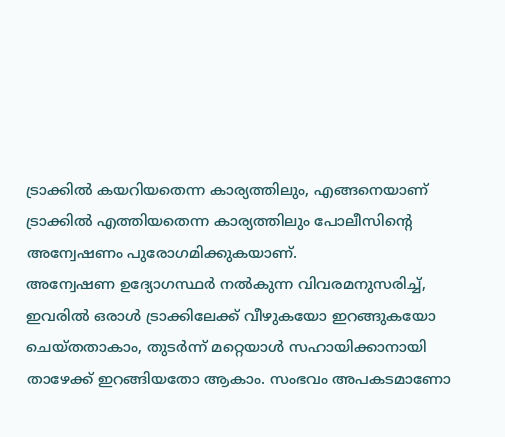ട്രാക്കിൽ കയറിയതെന്ന കാര്യത്തിലും, എങ്ങനെയാണ് ട്രാക്കിൽ എത്തിയതെന്ന കാര്യത്തിലും പോലീസിന്റെ അന്വേഷണം പുരോഗമിക്കുകയാണ്.
അന്വേഷണ ഉദ്യോഗസ്ഥർ നൽകുന്ന വിവരമനുസരിച്ച്, ഇവരിൽ ഒരാൾ ട്രാക്കിലേക്ക് വീഴുകയോ ഇറങ്ങുകയോ ചെയ്തതാകാം, തുടർന്ന് മറ്റെയാൾ സഹായിക്കാനായി താഴേക്ക് ഇറങ്ങിയതോ ആകാം. സംഭവം അപകടമാണോ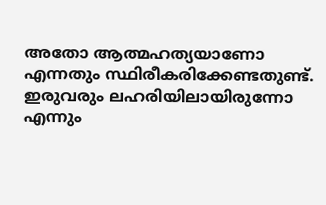അതോ ആത്മഹത്യയാണോ എന്നതും സ്ഥിരീകരിക്കേണ്ടതുണ്ട്. ഇരുവരും ലഹരിയിലായിരുന്നോ എന്നും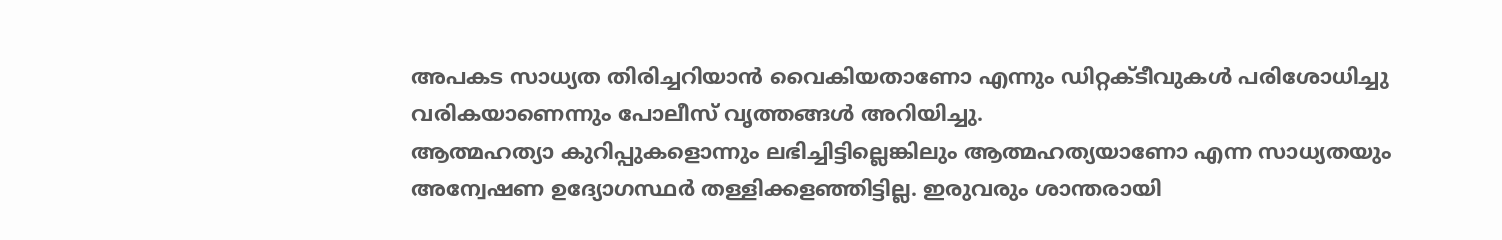അപകട സാധ്യത തിരിച്ചറിയാൻ വൈകിയതാണോ എന്നും ഡിറ്റക്ടീവുകൾ പരിശോധിച്ചു വരികയാണെന്നും പോലീസ് വൃത്തങ്ങൾ അറിയിച്ചു.
ആത്മഹത്യാ കുറിപ്പുകളൊന്നും ലഭിച്ചിട്ടില്ലെങ്കിലും ആത്മഹത്യയാണോ എന്ന സാധ്യതയും അന്വേഷണ ഉദ്യോഗസ്ഥർ തള്ളിക്കളഞ്ഞിട്ടില്ല. ഇരുവരും ശാന്തരായി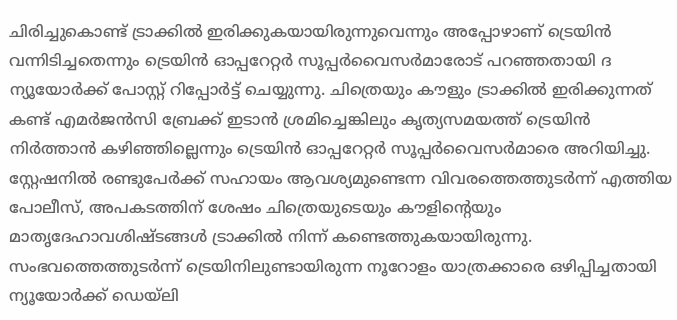ചിരിച്ചുകൊണ്ട് ട്രാക്കിൽ ഇരിക്കുകയായിരുന്നുവെന്നും അപ്പോഴാണ് ട്രെയിൻ വന്നിടിച്ചതെന്നും ട്രെയിൻ ഓപ്പറേറ്റർ സൂപ്പർവൈസർമാരോട് പറഞ്ഞതായി ദ ന്യൂയോർക്ക് പോസ്റ്റ് റിപ്പോർട്ട് ചെയ്യുന്നു. ചിത്രെയും കൗളും ട്രാക്കിൽ ഇരിക്കുന്നത് കണ്ട് എമർജൻസി ബ്രേക്ക് ഇടാൻ ശ്രമിച്ചെങ്കിലും കൃത്യസമയത്ത് ട്രെയിൻ നിർത്താൻ കഴിഞ്ഞില്ലെന്നും ട്രെയിൻ ഓപ്പറേറ്റർ സൂപ്പർവൈസർമാരെ അറിയിച്ചു.
സ്റ്റേഷനിൽ രണ്ടുപേർക്ക് സഹായം ആവശ്യമുണ്ടെന്ന വിവരത്തെത്തുടർന്ന് എത്തിയ പോലീസ്, അപകടത്തിന് ശേഷം ചിത്രെയുടെയും കൗളിന്റെയും മാതൃദേഹാവശിഷ്ടങ്ങൾ ട്രാക്കിൽ നിന്ന് കണ്ടെത്തുകയായിരുന്നു. സംഭവത്തെത്തുടർന്ന് ട്രെയിനിലുണ്ടായിരുന്ന നൂറോളം യാത്രക്കാരെ ഒഴിപ്പിച്ചതായി ന്യൂയോർക്ക് ഡെയ്ലി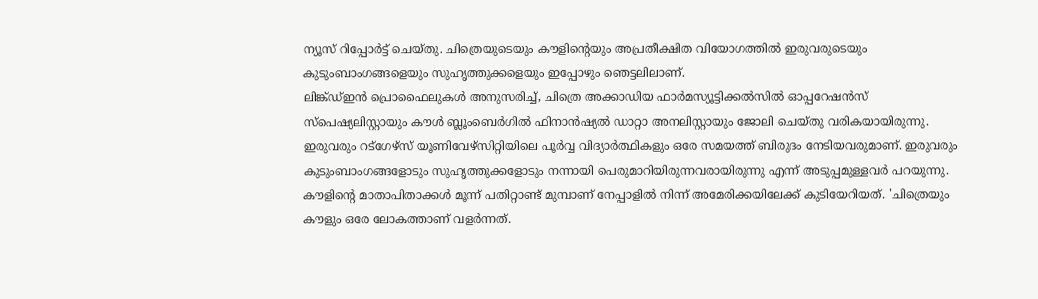ന്യൂസ് റിപ്പോർട്ട് ചെയ്തു. ചിത്രെയുടെയും കൗളിന്റെയും അപ്രതീക്ഷിത വിയോഗത്തിൽ ഇരുവരുടെയും കുടുംബാംഗങ്ങളെയും സുഹൃത്തുക്കളെയും ഇപ്പോഴും ഞെട്ടലിലാണ്.
ലിങ്ക്ഡ്ഇൻ പ്രൊഫൈലുകൾ അനുസരിച്ച്, ചിത്രെ അക്കാഡിയ ഫാർമസ്യൂട്ടിക്കൽസിൽ ഓപ്പറേഷൻസ് സ്പെഷ്യലിസ്റ്റായും കൗൾ ബ്ലൂംബെർഗിൽ ഫിനാൻഷ്യൽ ഡാറ്റാ അനലിസ്റ്റായും ജോലി ചെയ്തു വരികയായിരുന്നു. ഇരുവരും റട്ഗേഴ്സ് യൂണിവേഴ്സിറ്റിയിലെ പൂർവ്വ വിദ്യാർത്ഥികളും ഒരേ സമയത്ത് ബിരുദം നേടിയവരുമാണ്. ഇരുവരും കുടുംബാംഗങ്ങളോടും സുഹൃത്തുക്കളോടും നന്നായി പെരുമാറിയിരുന്നവരായിരുന്നു എന്ന് അടുപ്പമുള്ളവർ പറയുന്നു.
കൗളിന്റെ മാതാപിതാക്കൾ മൂന്ന് പതിറ്റാണ്ട് മുമ്പാണ് നേപ്പാളിൽ നിന്ന് അമേരിക്കയിലേക്ക് കുടിയേറിയത്. 'ചിത്രെയും കൗളും ഒരേ ലോകത്താണ് വളർന്നത്.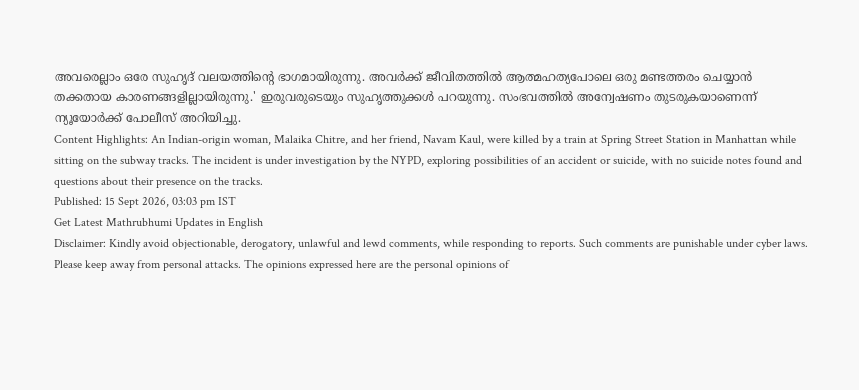അവരെല്ലാം ഒരേ സുഹൃദ് വലയത്തിന്റെ ഭാഗമായിരുന്നു. അവർക്ക് ജീവിതത്തിൽ ആത്മഹത്യപോലെ ഒരു മണ്ടത്തരം ചെയ്യാൻ തക്കതായ കാരണങ്ങളില്ലായിരുന്നു.' ഇരുവരുടെയും സുഹൃത്തുക്കൾ പറയുന്നു. സംഭവത്തിൽ അന്വേഷണം തുടരുകയാണെന്ന് ന്യൂയോർക്ക് പോലീസ് അറിയിച്ചു.
Content Highlights: An Indian-origin woman, Malaika Chitre, and her friend, Navam Kaul, were killed by a train at Spring Street Station in Manhattan while sitting on the subway tracks. The incident is under investigation by the NYPD, exploring possibilities of an accident or suicide, with no suicide notes found and questions about their presence on the tracks.
Published: 15 Sept 2026, 03:03 pm IST
Get Latest Mathrubhumi Updates in English
Disclaimer: Kindly avoid objectionable, derogatory, unlawful and lewd comments, while responding to reports. Such comments are punishable under cyber laws. Please keep away from personal attacks. The opinions expressed here are the personal opinions of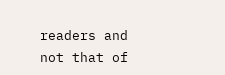readers and not that of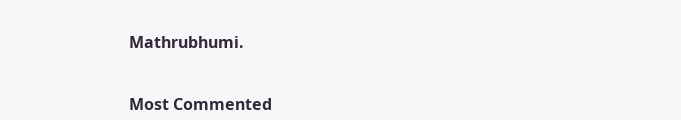Mathrubhumi.


Most Commented